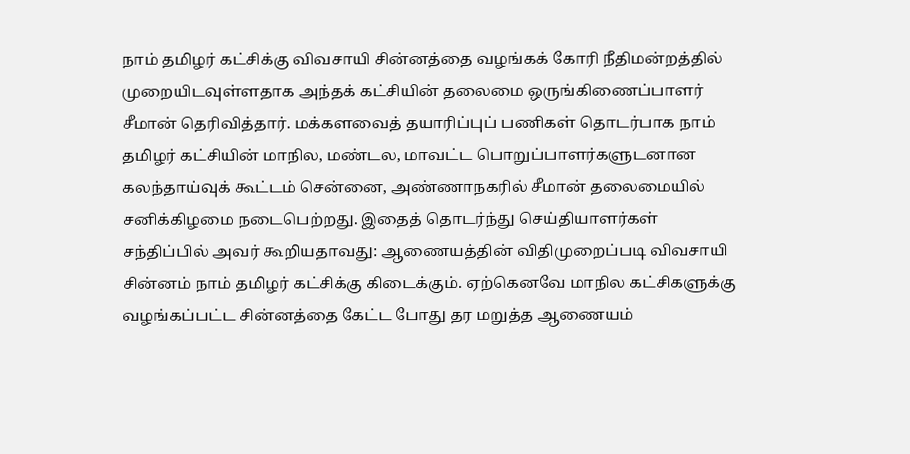நாம் தமிழர் கட்சிக்கு விவசாயி சின்னத்தை வழங்கக் கோரி நீதிமன்றத்தில் முறையிடவுள்ளதாக அந்தக் கட்சியின் தலைமை ஒருங்கிணைப்பாளர் சீமான் தெரிவித்தார். மக்களவைத் தயாரிப்புப் பணிகள் தொடர்பாக நாம் தமிழர் கட்சியின் மாநில, மண்டல, மாவட்ட பொறுப்பாளர்களுடனான கலந்தாய்வுக் கூட்டம் சென்னை, அண்ணாநகரில் சீமான் தலைமையில் சனிக்கிழமை நடைபெற்றது. இதைத் தொடர்ந்து செய்தியாளர்கள் சந்திப்பில் அவர் கூறியதாவது: ஆணையத்தின் விதிமுறைப்படி விவசாயி சின்னம் நாம் தமிழர் கட்சிக்கு கிடைக்கும். ஏற்கெனவே மாநில கட்சிகளுக்கு வழங்கப்பட்ட சின்னத்தை கேட்ட போது தர மறுத்த ஆணையம்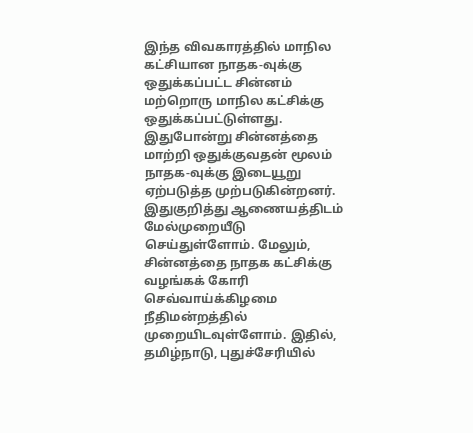இந்த விவகாரத்தில் மாநில கட்சியான நாதக-வுக்கு ஒதுக்கப்பட்ட சின்னம் மற்றொரு மாநில கட்சிக்கு ஒதுக்கப்பட்டுள்ளது. இதுபோன்று சின்னத்தை மாற்றி ஒதுக்குவதன் மூலம் நாதக-வுக்கு இடையூறு ஏற்படுத்த முற்படுகின்றனர். இதுகுறித்து ஆணையத்திடம் மேல்முறையீடு செய்துள்ளோம். மேலும், சின்னத்தை நாதக கட்சிக்கு வழங்கக் கோரி செவ்வாய்க்கிழமை நீதிமன்றத்தில் முறையிடவுள்ளோம். இதில், தமிழ்நாடு, புதுச்சேரியில்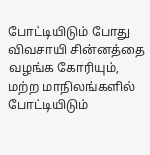போட்டியிடும் போது விவசாயி சின்னத்தை வழங்க கோரியும், மற்ற மாநிலங்களில் போட்டியிடும்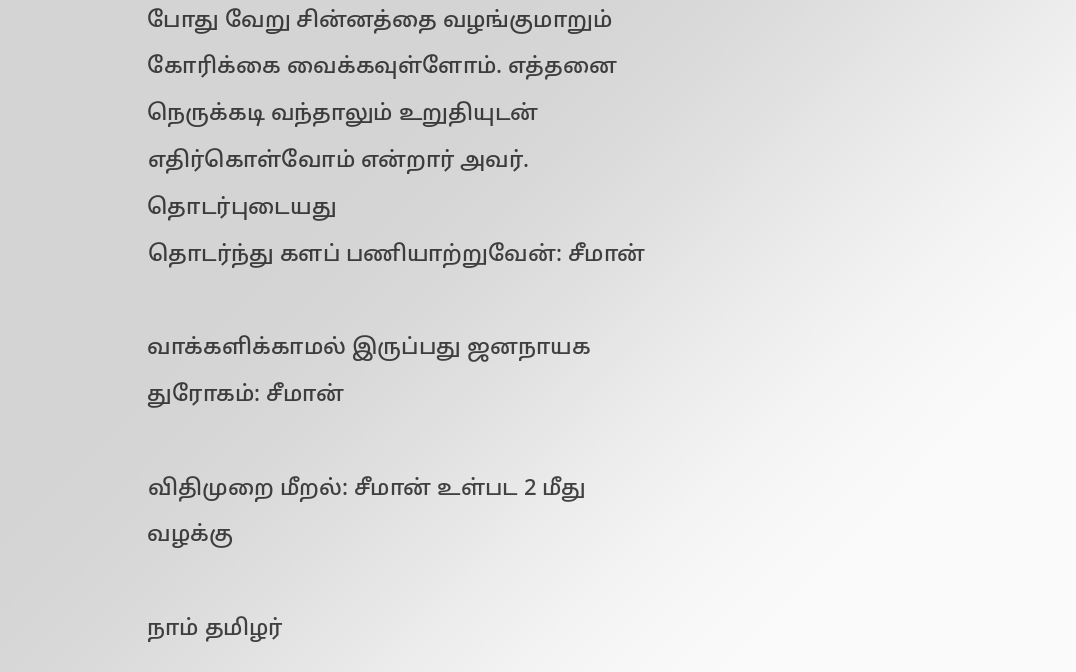போது வேறு சின்னத்தை வழங்குமாறும் கோரிக்கை வைக்கவுள்ளோம். எத்தனை நெருக்கடி வந்தாலும் உறுதியுடன் எதிர்கொள்வோம் என்றார் அவர்.
தொடர்புடையது
தொடர்ந்து களப் பணியாற்றுவேன்: சீமான்

வாக்களிக்காமல் இருப்பது ஜனநாயக துரோகம்: சீமான்

விதிமுறை மீறல்: சீமான் உள்பட 2 மீது வழக்கு

நாம் தமிழர்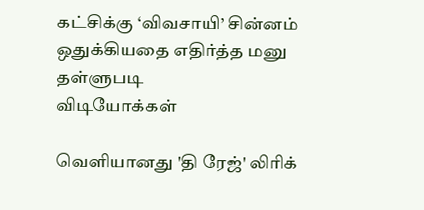கட்சிக்கு ‘விவசாயி’ சின்னம் ஒதுக்கியதை எதிர்த்த மனு தள்ளுபடி
விடியோக்கள்

வெளியானது 'தி ரேஜ்' லிரிக்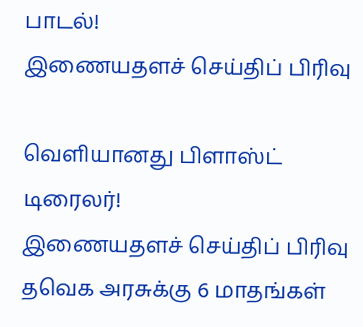பாடல்!
இணையதளச் செய்திப் பிரிவு

வெளியானது பிளாஸ்ட் டிரைலர்!
இணையதளச் செய்திப் பிரிவு
தவெக அரசுக்கு 6 மாதங்கள்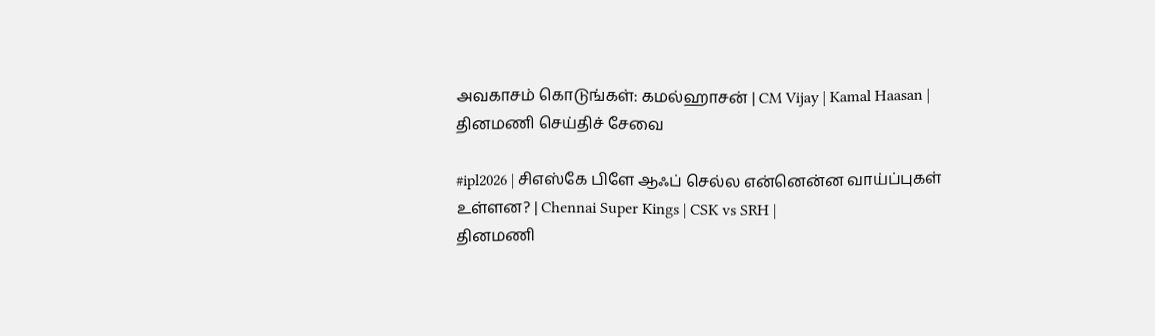அவகாசம் கொடுங்கள்: கமல்ஹாசன் | CM Vijay | Kamal Haasan |
தினமணி செய்திச் சேவை

#ipl2026 | சிஎஸ்கே பிளே ஆஃப் செல்ல என்னென்ன வாய்ப்புகள் உள்ளன? | Chennai Super Kings | CSK vs SRH |
தினமணி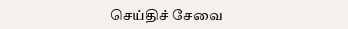செய்திச் சேவை